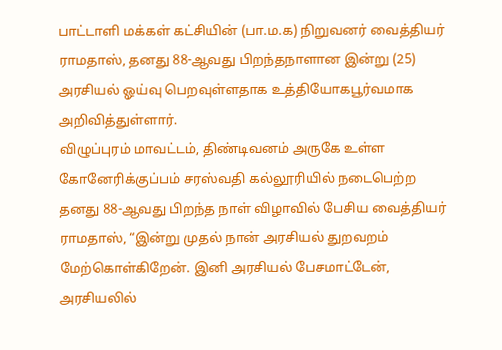பாட்டாளி மக்கள் கட்சியின் (பா.ம.க) நிறுவனர் வைத்தியர் ராமதாஸ், தனது 88-ஆவது பிறந்தநாளான இன்று (25) அரசியல் ஓய்வு பெறவுள்ளதாக உத்தியோகபூர்வமாக அறிவித்துள்ளார்.
விழுப்புரம் மாவட்டம், திண்டிவனம் அருகே உள்ள கோனேரிக்குப்பம் சரஸ்வதி கல்லூரியில் நடைபெற்ற தனது 88-ஆவது பிறந்த நாள் விழாவில் பேசிய வைத்தியர் ராமதாஸ், “இன்று முதல் நான் அரசியல் துறவறம் மேற்கொள்கிறேன். இனி அரசியல் பேசமாட்டேன், அரசியலில்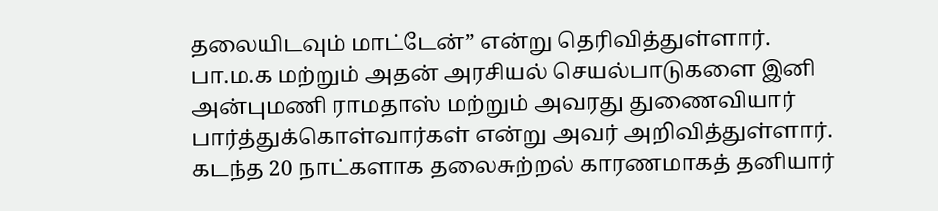தலையிடவும் மாட்டேன்” என்று தெரிவித்துள்ளார்.
பா.ம.க மற்றும் அதன் அரசியல் செயல்பாடுகளை இனி அன்புமணி ராமதாஸ் மற்றும் அவரது துணைவியார் பார்த்துக்கொள்வார்கள் என்று அவர் அறிவித்துள்ளார்.
கடந்த 20 நாட்களாக தலைசுற்றல் காரணமாகத் தனியார்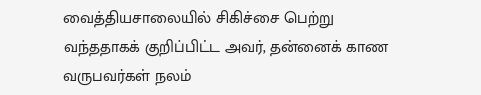வைத்தியசாலையில் சிகிச்சை பெற்று வந்ததாகக் குறிப்பிட்ட அவர், தன்னைக் காண வருபவர்கள் நலம்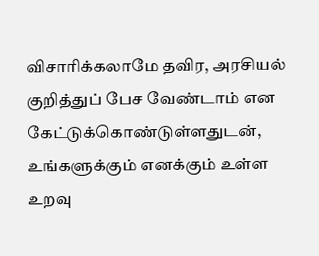விசாரிக்கலாமே தவிர, அரசியல் குறித்துப் பேச வேண்டாம் என கேட்டுக்கொண்டுள்ளதுடன், உங்களுக்கும் எனக்கும் உள்ள உறவு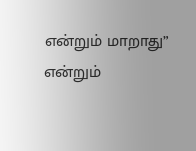என்றும் மாறாது” என்றும்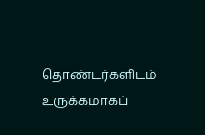தொண்டர்களிடம் உருக்கமாகப்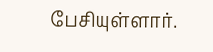பேசியுள்ளார்.